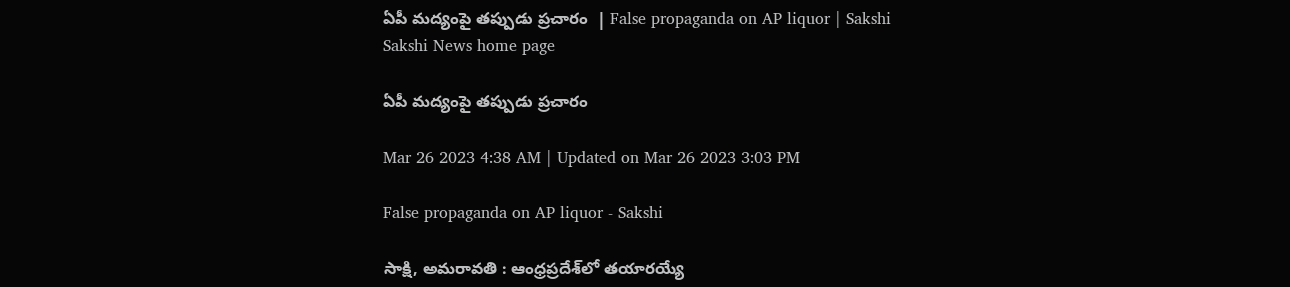ఏపీ మద్యంపై తప్పుడు ప్రచారం  | False propaganda on AP liquor | Sakshi
Sakshi News home page

ఏపీ మద్యంపై తప్పుడు ప్రచారం

Mar 26 2023 4:38 AM | Updated on Mar 26 2023 3:03 PM

False propaganda on AP liquor - Sakshi

సాక్షి, అమరావతి : ఆంధ్రప్రదేశ్‌లో తయారయ్యే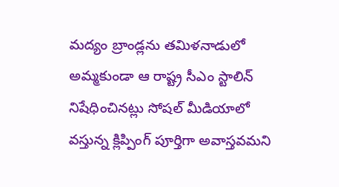మద్యం బ్రాండ్లను తమిళనాడులో అమ్మకుండా ఆ రాష్ట్ర సీఎం స్టాలిన్‌ నిషేధించినట్లు సోషల్‌ మీడియాలో వస్తున్న క్లిప్పింగ్‌ పూర్తిగా అవాస్తవమని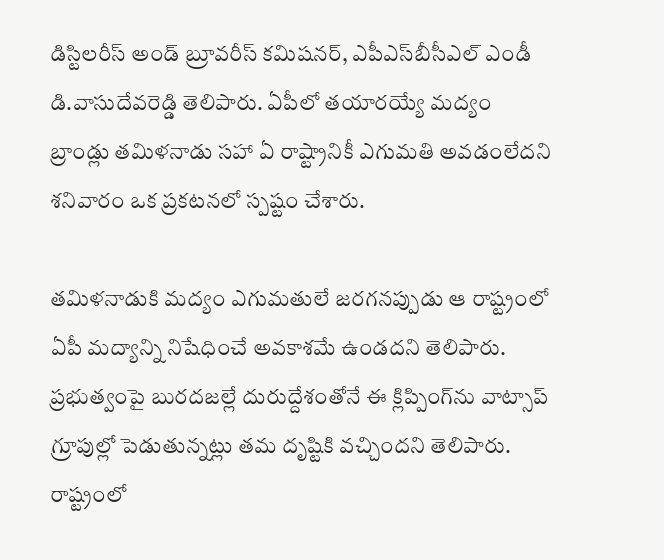డిస్టిలరీస్‌ అండ్‌ బ్రూవరీస్‌ కమిషనర్, ఎపీఎస్‌బీసీఎల్‌ ఎండీ డి.వాసుదేవరెడ్డి తెలిపారు. ఏపీలో తయారయ్యే మద్యం బ్రాండ్లు తమిళనాడు సహా ఏ రాష్ట్రానికీ ఎగుమతి అవడంలేదని శనివారం ఒక ప్రకటనలో స్పష్టం చేశారు.

తమిళనాడుకి మద్యం ఎగుమతులే జరగనప్పుడు ఆ రాష్ట్రంలో ఏపీ మద్యాన్ని నిషేధించే అవకాశమే ఉండదని తెలిపారు. ప్రభుత్వంపై బురదజల్లే దురుద్దేశంతోనే ఈ క్లిప్పింగ్‌ను వాట్సాప్‌ గ్రూపుల్లో పెడుతున్నట్లు తమ దృష్టికి వచ్చిందని తెలిపారు. రాష్ట్రంలో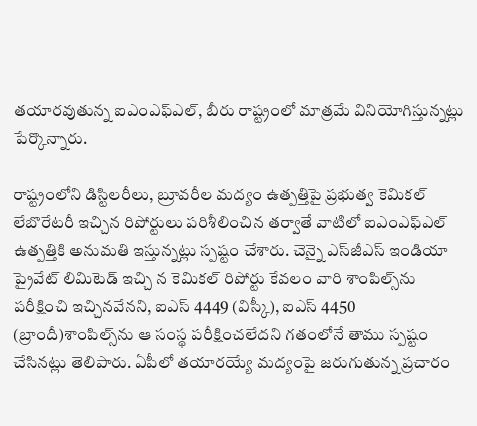తయారవుతున్న ఐఎంఎఫ్‌ఎల్, బీరు రాష్ట్రంలో మాత్రమే వినియోగిస్తున్నట్లు పేర్కొన్నారు.

రాష్ట్రంలోని డిస్టిలరీలు, బ్రూవరీల మద్యం ఉత్పత్తిపై ప్రభుత్వ కెమికల్‌ లేబొరేటరీ ఇచ్చిన రిపోర్టులు పరిశీలించిన తర్వాతే వాటిలో ఐఎంఎఫ్‌ఎల్‌ ఉత్పత్తికి అనుమతి ఇస్తున్నట్లు స్పష్టం చేశారు. చెన్నై ఎస్‌జీఎస్‌ ఇండియా ప్రైవేట్‌ లిమిటెడ్‌ ఇచ్చి న కెమికల్‌ రిపోర్టు కేవలం వారి శాంపిల్స్‌ను పరీక్షించి ఇచ్చినవేనని, ఐఎస్‌ 4449 (విస్కీ), ఐఎస్‌ 4450 (బ్రాందీ)శాంపిల్స్‌ను ఆ సంస్థ పరీక్షించలేదని గతంలోనే తాము స్పష్టం చేసినట్లు తెలిపారు. ఏపీలో తయారయ్యే మద్యంపై జరుగుతున్న ప్రచారం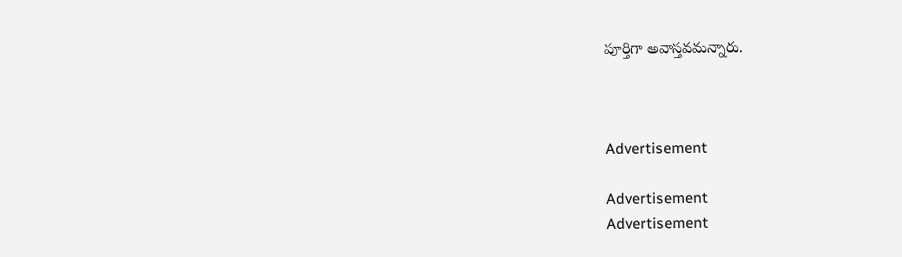పూర్తిగా అవాస్తవమన్నారు.



Advertisement

Advertisement
Advertisement